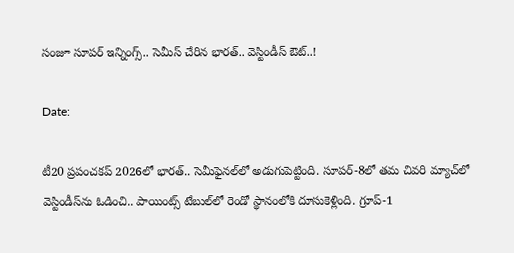సంజూ సూపర్ ఇన్నింగ్స్.. సెమీస్‌ చేరిన భారత్.. వెస్టిండీస్ ఔట్..!

Date:

టీ20 ప్రపంచకప్ 2026లో భారత్.. సెమీఫైనల్‌లో అడుగుపెట్టింది. సూపర్-8లో తమ చివరి మ్యాచ్‌లో వెస్టిండీస్‌ను ఓడించి.. పాయింట్స్ టేబుల్‌లో రెండో స్థానంలోకి దూసుకెళ్లింది. గ్రూప్-1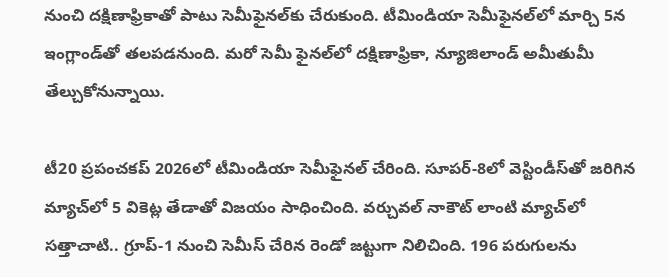నుంచి దక్షిణాఫ్రికాతో పాటు సెమీఫైనల్‌కు చేరుకుంది. టీమిండియా సెమీఫైనల్‌లో మార్చి 5న ఇంగ్లాండ్‌తో తలపడనుంది. మరో సెమీ ఫైనల్‌లో దక్షిణాఫ్రికా, న్యూజిలాండ్ అమీతుమీ తేల్చుకోనున్నాయి.

టీ20 ప్రపంచకప్ 2026లో టీమిండియా సెమీఫైనల్ చేరింది. సూపర్-8లో వెస్టిండీస్‌తో జరిగిన మ్యాచ్‌లో 5 వికెట్ల తేడాతో విజయం సాధించింది. వర్చువల్ నాకౌట్ లాంటి మ్యాచ్‌లో సత్తాచాటి.. గ్రూప్-1 నుంచి సెమీస్ చేరిన రెండో జట్టుగా నిలిచింది. 196 పరుగులను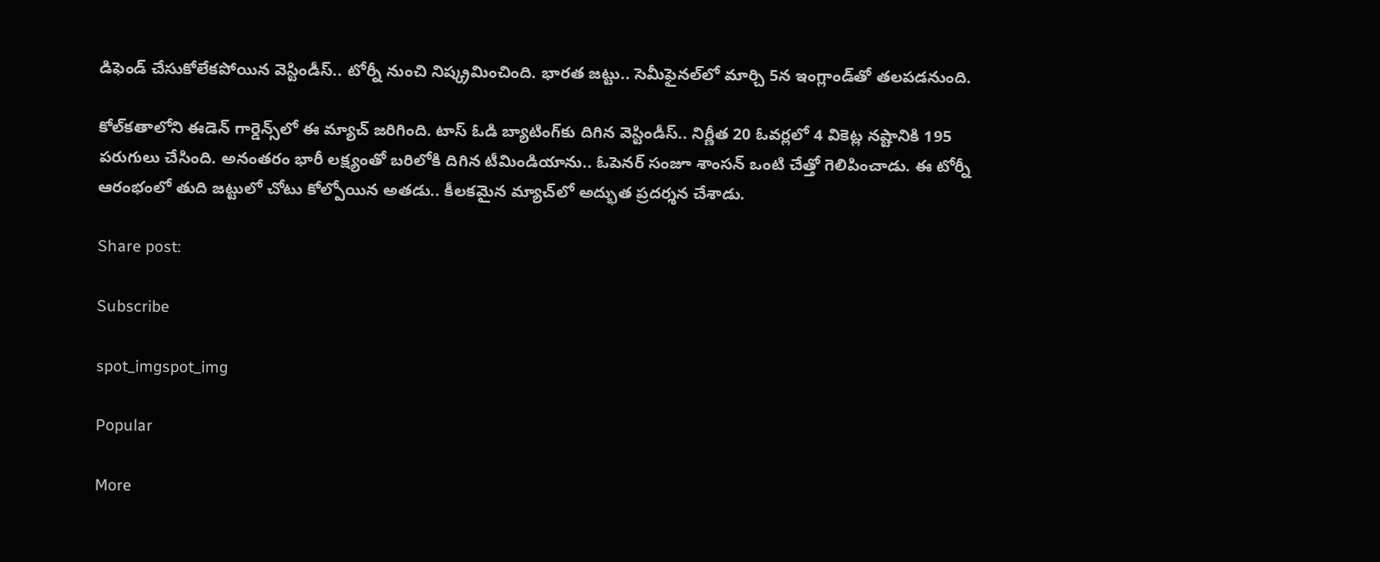డిఫెండ్ చేసుకోలేకపోయిన వెస్టిండీస్.. టోర్నీ నుంచి నిష్క్రమించింది. భారత జట్టు.. సెమీఫైనల్‌లో మార్చి 5న ఇంగ్లాండ్‌తో తలపడనుంది.

కోల్‌కతాలోని ఈడెన్ గార్డెన్స్‌లో ఈ మ్యాచ్ జరిగింది. టాస్ ఓడి బ్యాటింగ్‌కు దిగిన వెస్టిండీస్.. నిర్ణీత 20 ఓవర్లలో 4 వికెట్ల నష్టానికి 195 పరుగులు చేసింది. అనంతరం భారీ లక్ష్యంతో బరిలోకి దిగిన టీమిండియాను.. ఓపెనర్ సంజూ శాంసన్ ఒంటి చేత్తో గెలిపించాడు. ఈ టోర్నీ ఆరంభంలో తుది జట్టులో చోటు కోల్పోయిన అతడు.. కీలకమైన మ్యాచ్‌లో అద్భుత ప్రదర్శన చేశాడు.

Share post:

Subscribe

spot_imgspot_img

Popular

More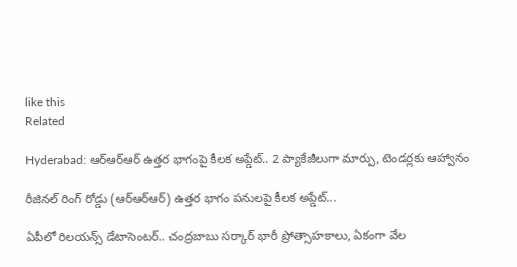like this
Related

Hyderabad: ఆర్‌ఆర్‌ఆర్‌ ఉత్తర భాగంపై కీలక అప్డేట్.. 2 ప్యాకేజీలుగా మార్పు, టెండర్లకు ఆహ్వానం

రీజినల్ రింగ్ రోడ్డు (ఆర్‌ఆర్‌ఆర్‌) ఉత్తర భాగం పనులపై కీలక అప్డేట్...

ఏపీలో రిలయన్స్‌ డేటాసెంటర్‌.. చంద్రబాబు సర్కార్ భారీ ప్రోత్సాహకాలు, ఏకంగా వేల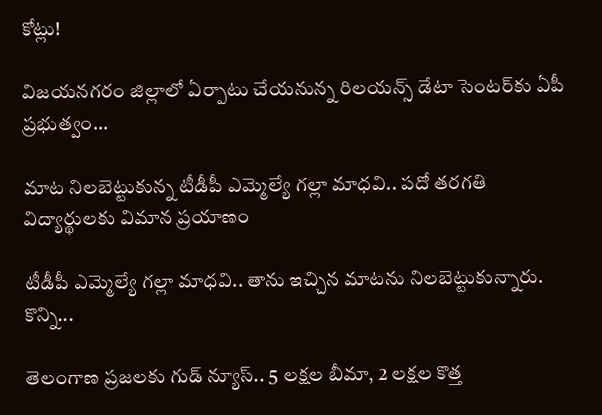కోట్లు!

విజయనగరం జిల్లాలో ఏర్పాటు చేయనున్న రిలయన్స్ డేటా సెంటర్‌కు ఏపీ ప్రభుత్వం...

మాట నిలబెట్టుకున్న టీడీపీ ఎమ్మెల్యే గల్లా మాధవి.. పదో తరగతి విద్యార్థులకు విమాన ప్రయాణం

టీడీపీ ఎమ్మెల్యే గల్లా మాధవి.. తాను ఇచ్చిన మాటను నిలబెట్టుకున్నారు. కొన్ని...

తెలంగాణ ప్రజలకు గుడ్ న్యూస్.. 5 లక్షల బీమా, 2 లక్షల కొత్త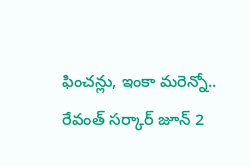ఫించన్లు, ఇంకా మరెన్నో.. రేవంత్ సర్కార్ జూన్ 2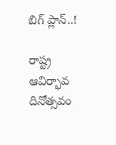బిగ్ ప్లాన్..!

రాష్ట్ర ఆవిర్భావ దినోత్సవం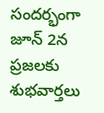సందర్భంగా జూన్ 2న ప్రజలకు శుభవార్తలు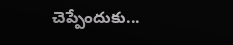చెప్పేందుకు...